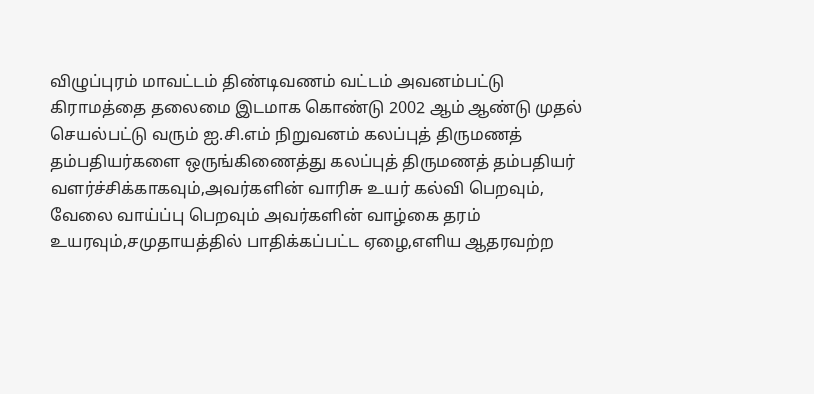விழுப்புரம் மாவட்டம் திண்டிவணம் வட்டம் அவனம்பட்டு கிராமத்தை தலைமை இடமாக கொண்டு 2002 ஆம் ஆண்டு முதல் செயல்பட்டு வரும் ஐ.சி.எம் நிறுவனம் கலப்புத் திருமணத் தம்பதியர்களை ஒருங்கிணைத்து கலப்புத் திருமணத் தம்பதியர் வளர்ச்சிக்காகவும்,அவர்களின் வாரிசு உயர் கல்வி பெறவும், வேலை வாய்ப்பு பெறவும் அவர்களின் வாழ்கை தரம் உயரவும்,சமுதாயத்தில் பாதிக்கப்பட்ட ஏழை,எளிய ஆதரவற்ற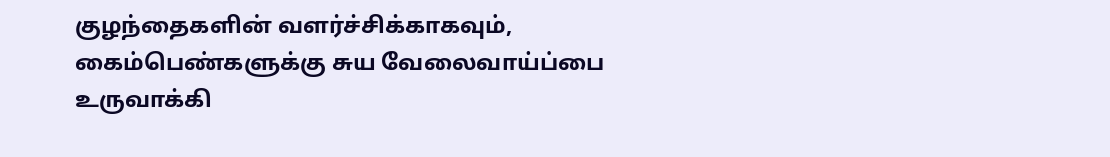குழந்தைகளின் வளர்ச்சிக்காகவும், கைம்பெண்களுக்கு சுய வேலைவாய்ப்பை உருவாக்கி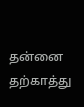தன்னை தற்காத்து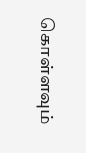கொள்ளவும்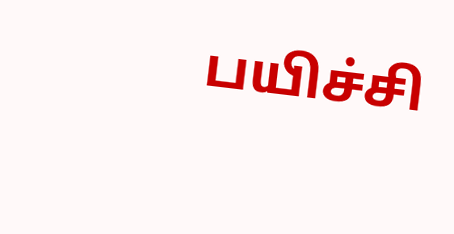பயிச்சி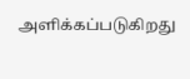அளிக்கப்படுகிறது